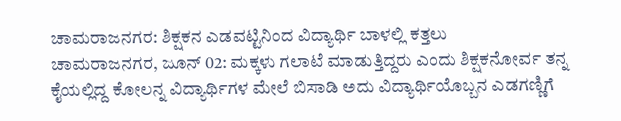ಚಾಮರಾಜನಗರ: ಶಿಕ್ಷಕನ ಎಡವಟ್ಟಿನಿಂದ ವಿದ್ಯಾರ್ಥಿ ಬಾಳಲ್ಲಿ ಕತ್ತಲು
ಚಾಮರಾಜನಗರ, ಜೂನ್ 02: ಮಕ್ಕಳು ಗಲಾಟೆ ಮಾಡುತ್ತಿದ್ದರು ಎಂದು ಶಿಕ್ಷಕನೋರ್ವ ತನ್ನ ಕೈಯಲ್ಲಿದ್ದ ಕೋಲನ್ನ ವಿದ್ಯಾರ್ಥಿಗಳ ಮೇಲೆ ಬಿಸಾಡಿ ಅದು ವಿದ್ಯಾರ್ಥಿಯೊಬ್ಬನ ಎಡಗಣ್ಣಿಗೆ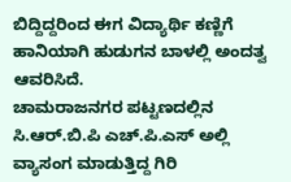ಬಿದ್ದಿದ್ದರಿಂದ ಈಗ ವಿದ್ಯಾರ್ಥಿ ಕಣ್ಣಿಗೆ ಹಾನಿಯಾಗಿ ಹುಡುಗನ ಬಾಳಲ್ಲಿ ಅಂದತ್ವ ಆವರಿಸಿದೆ.
ಚಾಮರಾಜನಗರ ಪಟ್ಟಣದಲ್ಲಿನ ಸಿ.ಆರ್.ಬಿ.ಪಿ ಎಚ್.ಪಿ.ಎಸ್ ಅಲ್ಲಿ ವ್ಯಾಸಂಗ ಮಾಡುತ್ತಿದ್ದ ಗಿರಿ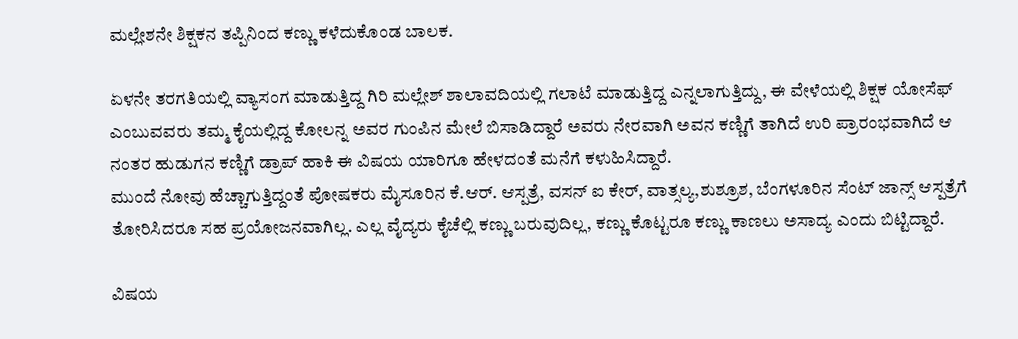ಮಲ್ಲೇಶನೇ ಶಿಕ್ಷಕನ ತಪ್ಪಿನಿಂದ ಕಣ್ಣು ಕಳೆದುಕೊಂಡ ಬಾಲಕ.

ಏಳನೇ ತರಗತಿಯಲ್ಲಿ ವ್ಯಾಸಂಗ ಮಾಡುತ್ತಿದ್ದ ಗಿರಿ ಮಲ್ಲೇಶ್ ಶಾಲಾವದಿಯಲ್ಲಿ ಗಲಾಟೆ ಮಾಡುತ್ತಿದ್ದ ಎನ್ನಲಾಗುತ್ತಿದ್ದು, ಈ ವೇಳೆಯಲ್ಲಿ ಶಿಕ್ಷಕ ಯೋಸೆಫ್ ಎಂಬುವವರು ತಮ್ಮ ಕೈಯಲ್ಲಿದ್ದ ಕೋಲನ್ನ ಅವರ ಗುಂಪಿನ ಮೇಲೆ ಬಿಸಾಡಿದ್ದಾರೆ ಅವರು ನೇರವಾಗಿ ಅವನ ಕಣ್ಣಿಗೆ ತಾಗಿದೆ ಉರಿ ಪ್ರಾರಂಭವಾಗಿದೆ ಆ ನಂತರ ಹುಡುಗನ ಕಣ್ಣಿಗೆ ಡ್ರಾಪ್ ಹಾಕಿ ಈ ವಿಷಯ ಯಾರಿಗೂ ಹೇಳದಂತೆ ಮನೆಗೆ ಕಳುಹಿಸಿದ್ದಾರೆ.
ಮುಂದೆ ನೋವು ಹೆಚ್ಚಾಗುತ್ತಿದ್ದಂತೆ ಪೋಷಕರು ಮೈಸೂರಿನ ಕೆ.ಆರ್. ಆಸ್ಪತ್ರೆ, ವಸನ್ ಐ ಕೇರ್, ವಾತ್ಸಲ್ಯ,ಶುಶ್ರೂಶ, ಬೆಂಗಳೂರಿನ ಸೆಂಟ್ ಜಾನ್ಸ್ ಆಸ್ಪತ್ರೆಗೆ ತೋರಿಸಿದರೂ ಸಹ ಪ್ರಯೋಜನವಾಗಿಲ್ಲ. ಎಲ್ಲ ವೈದ್ಯರು ಕೈಚೆಲ್ಲಿ ಕಣ್ಣು ಬರುವುದಿಲ್ಲ, ಕಣ್ಣು ಕೊಟ್ಟರೂ ಕಣ್ಣು ಕಾಣಲು ಅಸಾದ್ಯ ಎಂದು ಬಿಟ್ಟಿದ್ದಾರೆ.

ವಿಷಯ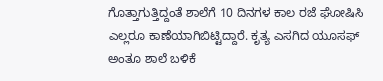ಗೊತ್ತಾಗುತ್ತಿದ್ದಂತೆ ಶಾಲೆಗೆ 10 ದಿನಗಳ ಕಾಲ ರಜೆ ಘೋಷಿಸಿ ಎಲ್ಲರೂ ಕಾಣೆಯಾಗಿಬಿಟ್ಟಿದ್ದಾರೆ. ಕೃತ್ಯ ಎಸಗಿದ ಯೂಸಫ್ ಅಂತೂ ಶಾಲೆ ಬಳಿಕೆ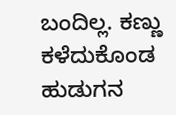ಬಂದಿಲ್ಲ. ಕಣ್ಣು ಕಳೆದುಕೊಂಡ ಹುಡುಗನ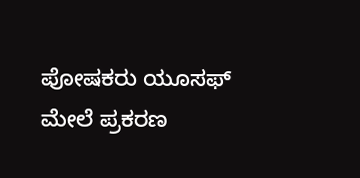ಪೋಷಕರು ಯೂಸಫ್ ಮೇಲೆ ಪ್ರಕರಣ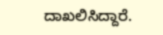ದಾಖಲಿಸಿದ್ದಾರೆ.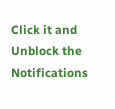Click it and Unblock the Notifications